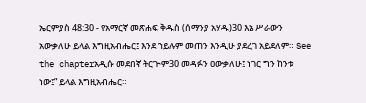ኤርምያስ 48:30 - የአማርኛ መጽሐፍ ቅዱስ (ሰማንያ አሃዱ)30 እኔ ሥራውን አውቃለሁ ይላል እግዚአብሔር፤ እንደ ኀይሉም መጠን እንዲሁ ያደረገ አይደለም። See the chapterአዲሱ መደበኛ ትርጒም30 መዳፉን ዐውቃለሁ፤ ነገር ግን ከንቱ ነው፤” ይላል እግዚአብሔር።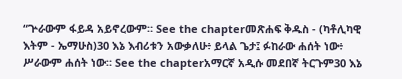“ጕራውም ፋይዳ አይኖረውም። See the chapterመጽሐፍ ቅዱስ - (ካቶሊካዊ እትም - ኤማሁስ)30 እኔ እብሪቱን አውቃለሁ፥ ይላል ጌታ፤ ፉከራው ሐሰት ነው፥ ሥራውም ሐሰት ነው። See the chapterአማርኛ አዲሱ መደበኛ ትርጉም30 እኔ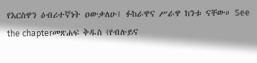የእርስዋን ዕብሪተኛነት ዐውቃለሁ፤ ፉከራዋና ሥራዋ ከንቱ ናቸው። See the chapterመጽሐፍ ቅዱስ (የብሉይና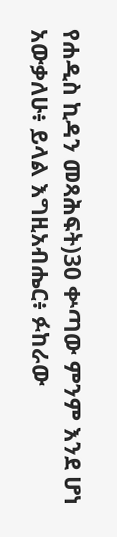የሐዲስ ኪዳን መጻሕፍት)30 ቍጣው ምንም እንደ ሆነ አውቃለሁ፥ ይላል እግዚአብሔር፥ ፉከራው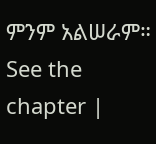ምንም አልሠራም። See the chapter |